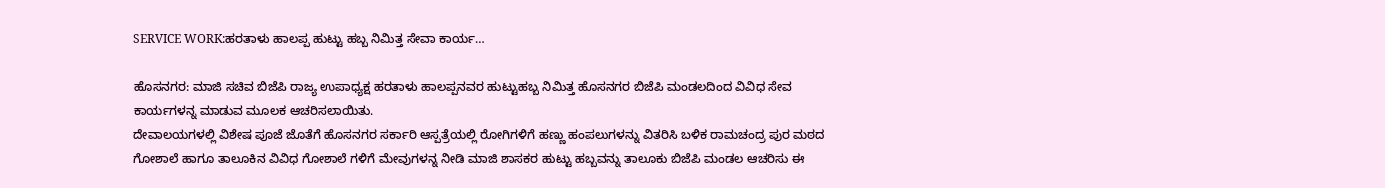SERVICE WORK:ಹರತಾಳು ಹಾಲಪ್ಪ ಹುಟ್ಟು ಹಬ್ಬ ನಿಮಿತ್ತ ಸೇವಾ ಕಾರ್ಯ…

ಹೊಸನಗರ: ಮಾಜಿ ಸಚಿವ ಬಿಜೆಪಿ ರಾಜ್ಯ ಉಪಾಧ್ಯಕ್ಷ ಹರತಾಳು ಹಾಲಪ್ಪನವರ ಹುಟ್ಟುಹಬ್ಬ ನಿಮಿತ್ತ ಹೊಸನಗರ ಬಿಜೆಪಿ ಮಂಡಲದಿಂದ ವಿವಿಧ ಸೇವ ಕಾರ್ಯಗಳನ್ನ ಮಾಡುವ ಮೂಲಕ ಆಚರಿಸಲಾಯಿತು.
ದೇವಾಲಯಗಳಲ್ಲಿ ವಿಶೇಷ ಪೂಜೆ ಜೊತೆಗೆ ಹೊಸನಗರ ಸರ್ಕಾರಿ ಆಸ್ಪತ್ರೆಯಲ್ಲಿ ರೋಗಿಗಳಿಗೆ ಹಣ್ಣು ಹಂಪಲುಗಳನ್ನು ವಿತರಿಸಿ ಬಳಿಕ ರಾಮಚಂದ್ರ ಪುರ ಮಠದ ಗೋಶಾಲೆ ಹಾಗೂ ತಾಲೂಕಿನ ವಿವಿಧ ಗೋಶಾಲೆ ಗಳಿಗೆ ಮೇವುಗಳನ್ನ ನೀಡಿ ಮಾಜಿ ಶಾಸಕರ ಹುಟ್ಟು ಹಬ್ಬವನ್ನು ತಾಲೂಕು ಬಿಜೆಪಿ ಮಂಡಲ ಆಚರಿಸು ಈ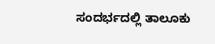ಸಂದರ್ಭದಲ್ಲಿ ತಾಲೂಕು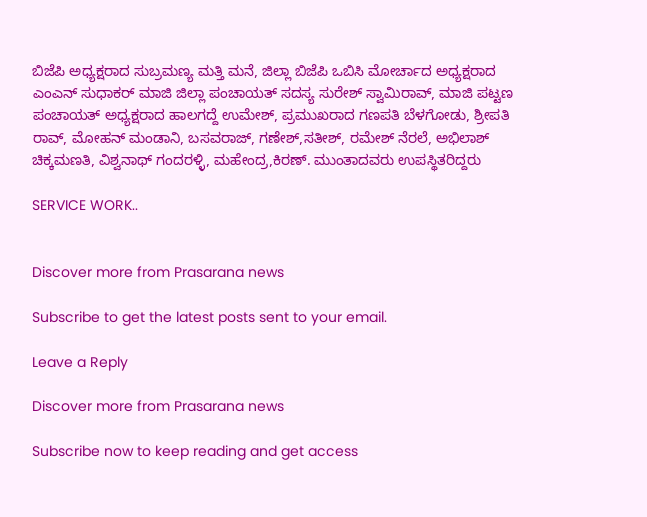ಬಿಜೆಪಿ ಅಧ್ಯಕ್ಷರಾದ ಸುಬ್ರಮಣ್ಯ ಮತ್ತಿ ಮನೆ, ಜಿಲ್ಲಾ ಬಿಜೆಪಿ ಒಬಿಸಿ ಮೋರ್ಚಾದ ಅಧ್ಯಕ್ಷರಾದ ಎಂಎನ್ ಸುಧಾಕರ್ ಮಾಜಿ ಜಿಲ್ಲಾ ಪಂಚಾಯತ್ ಸದಸ್ಯ ಸುರೇಶ್ ಸ್ವಾಮಿರಾವ್, ಮಾಜಿ ಪಟ್ಟಣ ಪಂಚಾಯತ್ ಅಧ್ಯಕ್ಷರಾದ ಹಾಲಗದ್ದೆ ಉಮೇಶ್, ಪ್ರಮುಖರಾದ ಗಣಪತಿ ಬೆಳಗೋಡು, ಶ್ರೀಪತಿ ರಾವ್, ಮೋಹನ್ ಮಂಡಾನಿ, ಬಸವರಾಜ್, ಗಣೇಶ್,ಸತೀಶ್, ರಮೇಶ್ ನೆರಲೆ, ಅಭಿಲಾಶ್ ಚಿಕ್ಕಮಣತಿ, ವಿಶ್ವನಾಥ್ ಗಂದರಳ್ಳಿ, ಮಹೇಂದ್ರ,ಕಿರಣ್. ಮುಂತಾದವರು ಉಪಸ್ಥಿತರಿದ್ದರು

SERVICE WORK..


Discover more from Prasarana news

Subscribe to get the latest posts sent to your email.

Leave a Reply

Discover more from Prasarana news

Subscribe now to keep reading and get access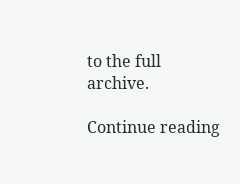to the full archive.

Continue reading